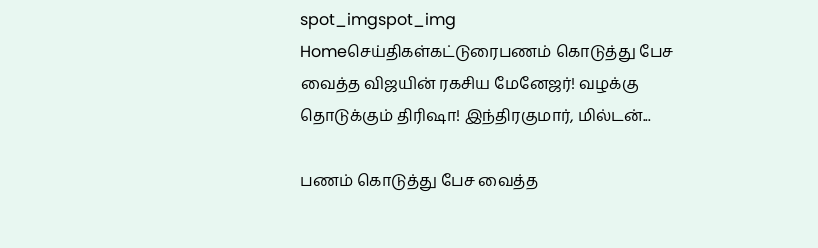spot_imgspot_img
Homeசெய்திகள்கட்டுரைபணம் கொடுத்து பேச வைத்த விஜயின் ரகசிய மேனேஜர்! வழக்கு தொடுக்கும் திரிஷா! இந்திரகுமார், மில்டன்...

பணம் கொடுத்து பேச வைத்த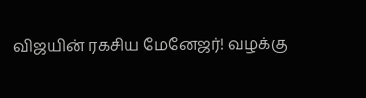விஜயின் ரகசிய மேனேஜர்! வழக்கு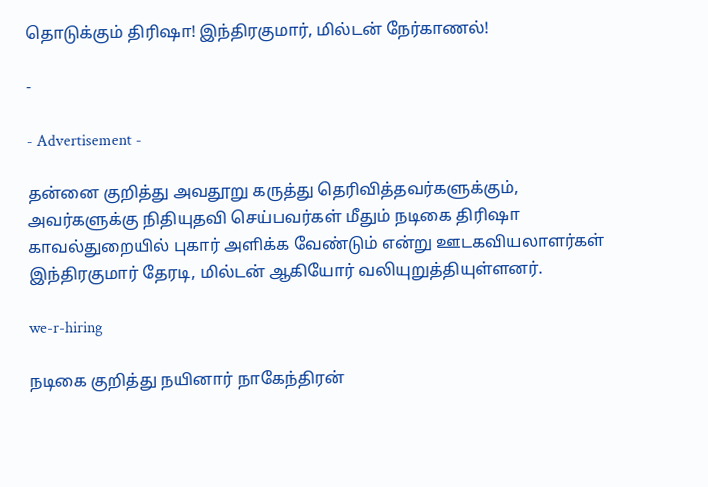தொடுக்கும் திரிஷா! இந்திரகுமார், மில்டன் நேர்காணல்!

-

- Advertisement -

தன்னை குறித்து அவதூறு கருத்து தெரிவித்தவர்களுக்கும், அவர்களுக்கு நிதியுதவி செய்பவர்கள் மீதும் நடிகை திரிஷா காவல்துறையில் புகார் அளிக்க வேண்டும் என்று ஊடகவியலாளர்கள் இந்திரகுமார் தேரடி, மில்டன் ஆகியோர் வலியுறுத்தியுள்ளனர்.

we-r-hiring

நடிகை குறித்து நயினார் நாகேந்திரன்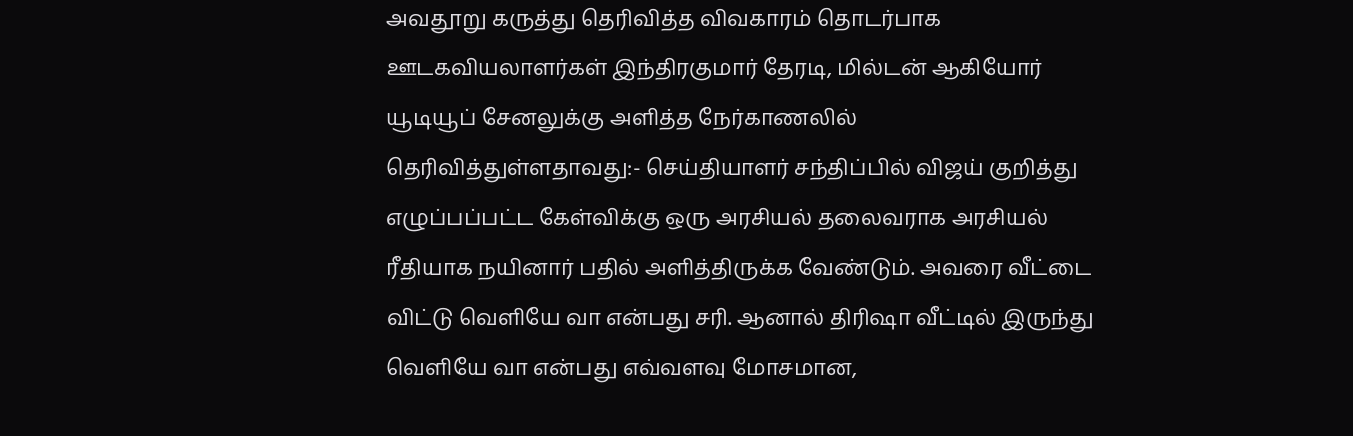அவதூறு கருத்து தெரிவித்த விவகாரம் தொடர்பாக ஊடகவியலாளர்கள் இந்திரகுமார் தேரடி, மில்டன் ஆகியோர் யூடியூப் சேனலுக்கு அளித்த நேர்காணலில் தெரிவித்துள்ளதாவது:- செய்தியாளர் சந்திப்பில் விஜய் குறித்து எழுப்பப்பட்ட கேள்விக்கு ஒரு அரசியல் தலைவராக அரசியல் ரீதியாக நயினார் பதில் அளித்திருக்க வேண்டும். அவரை வீட்டை விட்டு வெளியே வா என்பது சரி. ஆனால் திரிஷா வீட்டில் இருந்து வெளியே வா என்பது எவ்வளவு மோசமான,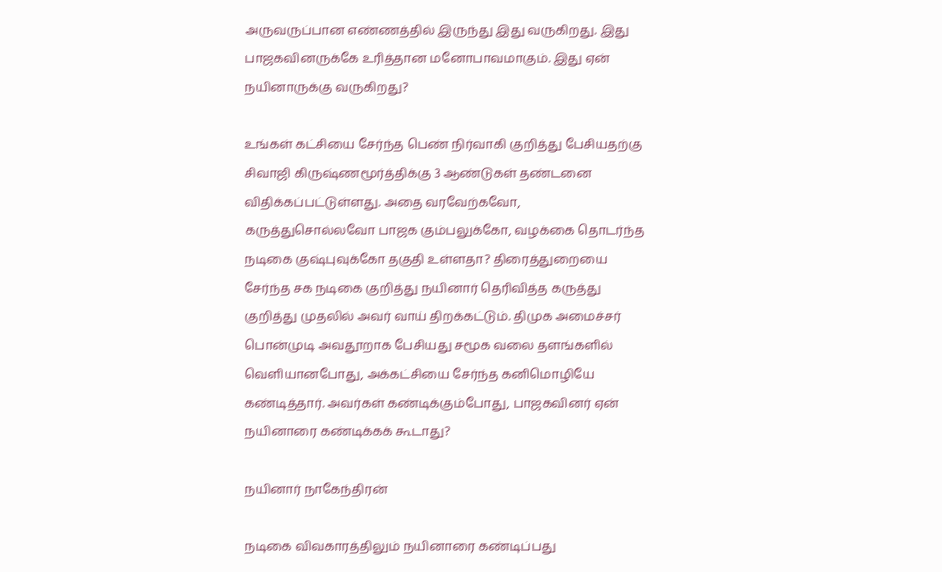அருவருப்பான எண்ணத்தில் இருந்து இது வருகிறது. இது பாஜகவினருக்கே உரித்தான மனோபாவமாகும். இது ஏன் நயினாருக்கு வருகிறது?

உங்கள் கட்சியை சேர்ந்த பெண் நிர்வாகி குறித்து பேசியதற்கு சிவாஜி கிருஷ்ணமூர்த்திக்கு 3 ஆண்டுகள் தண்டனை விதிக்கப்பட்டுள்ளது. அதை வரவேற்கவோ, கருத்துசொல்லவோ பாஜக கும்பலுக்கோ, வழக்கை தொடர்ந்த நடிகை குஷ்புவுக்கோ தகுதி உள்ளதா? திரைத்துறையை சேர்ந்த சக நடிகை குறித்து நயினார் தெரிவித்த கருத்து குறித்து முதலில் அவர் வாய் திறக்கட்டும். திமுக அமைச்சர் பொன்முடி அவதூறாக பேசியது சமூக வலை தளங்களில் வெளியானபோது, அக்கட்சியை சேர்ந்த கனிமொழியே கண்டித்தார். அவர்கள் கண்டிக்கும்போது, பாஜகவினர் ஏன் நயினாரை கண்டிக்கக் கூடாது?

நயினார் நாகேந்திரன்

நடிகை விவகாரத்திலும் நயினாரை கண்டிப்பது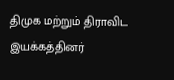திமுக மற்றும் திராவிட இயக்கத்தினர்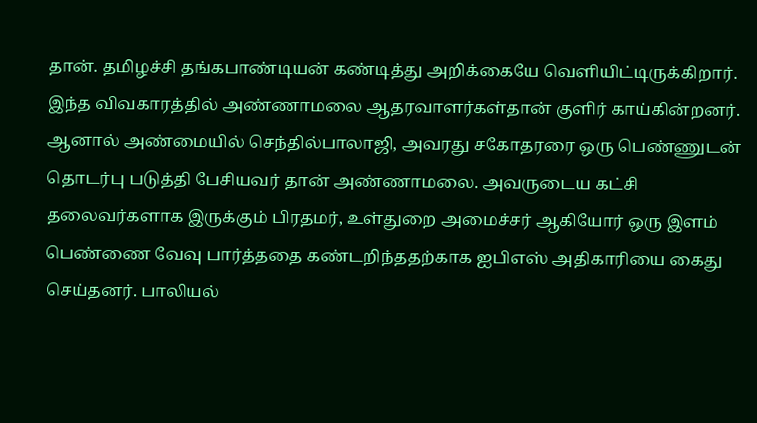தான். தமிழச்சி தங்கபாண்டியன் கண்டித்து அறிக்கையே வெளியிட்டிருக்கிறார். இந்த விவகாரத்தில் அண்ணாமலை ஆதரவாளர்கள்தான் குளிர் காய்கின்றனர். ஆனால் அண்மையில் செந்தில்பாலாஜி, அவரது சகோதரரை ஒரு பெண்ணுடன் தொடர்பு படுத்தி பேசியவர் தான் அண்ணாமலை. அவருடைய கட்சி தலைவர்களாக இருக்கும் பிரதமர், உள்துறை அமைச்சர் ஆகியோர் ஒரு இளம் பெண்ணை வேவு பார்த்ததை கண்டறிந்ததற்காக ஐபிஎஸ் அதிகாரியை கைது செய்தனர். பாலியல்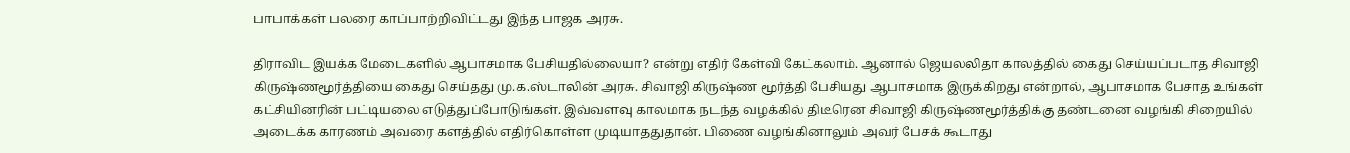பாபாக்கள் பலரை காப்பாற்றிவிட்டது இந்த பாஜக அரசு.

திராவிட இயக்க மேடைகளில் ஆபாசமாக பேசியதில்லையா? என்று எதிர் கேள்வி கேட்கலாம். ஆனால் ஜெயலலிதா காலத்தில் கைது செய்யப்படாத சிவாஜி கிருஷ்ணமூர்த்தியை கைது செய்தது மு.க.ஸ்டாலின் அரசு. சிவாஜி கிருஷ்ண மூர்த்தி பேசியது ஆபாசமாக இருக்கிறது என்றால், ஆபாசமாக பேசாத உங்கள் கட்சியினரின் பட்டியலை எடுத்துப்போடுங்கள். இவ்வளவு காலமாக நடந்த வழக்கில் திடீரென சிவாஜி கிருஷ்ணமூர்த்திக்கு தண்டனை வழங்கி சிறையில் அடைக்க காரணம் அவரை களத்தில் எதிர்கொள்ள முடியாததுதான். பிணை வழங்கினாலும் அவர் பேசக் கூடாது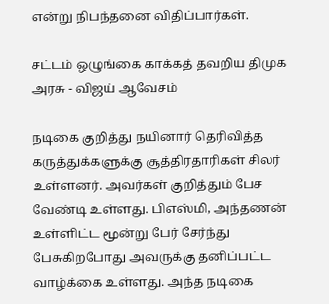என்று நிபந்தனை விதிப்பார்கள்.

சட்டம் ஒழுங்கை காக்கத் தவறிய திமுக அரசு - விஜய் ஆவேசம்

நடிகை குறித்து நயினார் தெரிவித்த கருத்துக்களுக்கு சூத்திரதாரிகள் சிலர் உள்ளனர். அவர்கள் குறித்தும் பேச வேண்டி உள்ளது. பிஎஸ்மி, அந்தணன் உள்ளிட்ட மூன்று பேர் சேர்ந்து பேசுகிறபோது அவருக்கு தனிப்பட்ட வாழ்க்கை உள்ளது. அந்த நடிகை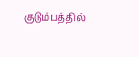குடும்பத்தில்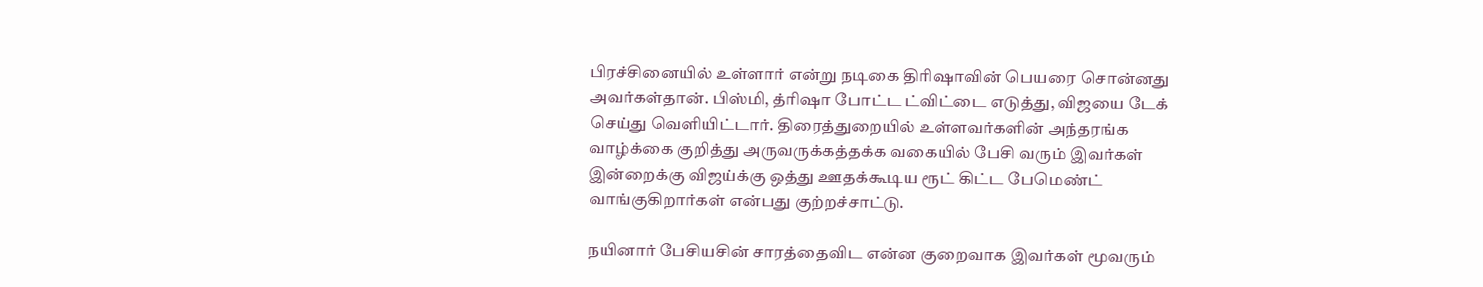பிரச்சினையில் உள்ளார் என்று நடிகை திரிஷாவின் பெயரை சொன்னது அவர்கள்தான். பிஸ்மி, த்ரிஷா போட்ட ட்விட்டை எடுத்து, விஜயை டேக் செய்து வெளியிட்டார். திரைத்துறையில் உள்ளவர்களின் அந்தரங்க வாழ்க்கை குறித்து அருவருக்கத்தக்க வகையில் பேசி வரும் இவர்கள் இன்றைக்கு விஜய்க்கு ஒத்து ஊதக்கூடிய ரூட் கிட்ட பேமெண்ட் வாங்குகிறார்கள் என்பது குற்றச்சாட்டு.

நயினார் பேசியசின் சாரத்தைவிட என்ன குறைவாக இவர்கள் மூவரும்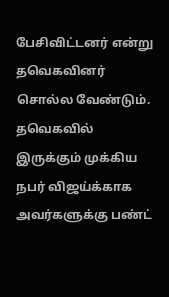பேசிவிட்டனர் என்று தவெகவினர் சொல்ல வேண்டும். தவெகவில் இருக்கும் முக்கிய நபர் விஜய்க்காக அவர்களுக்கு பண்ட்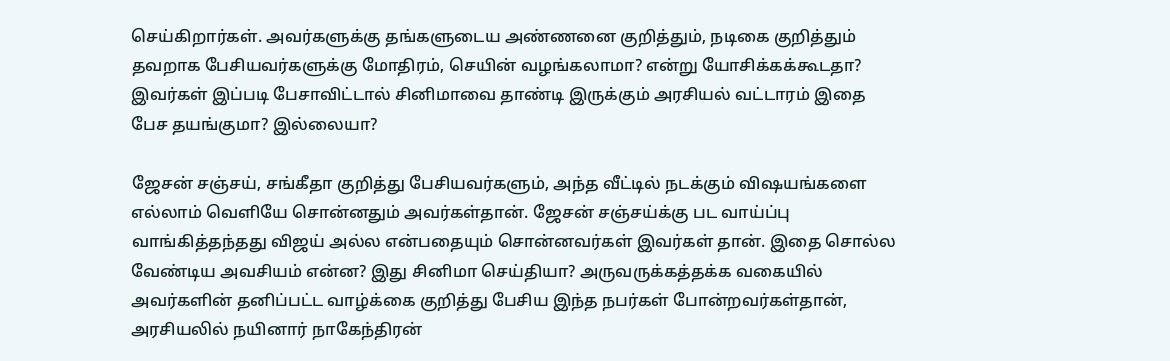செய்கிறார்கள். அவர்களுக்கு தங்களுடைய அண்ணனை குறித்தும், நடிகை குறித்தும் தவறாக பேசியவர்களுக்கு மோதிரம், செயின் வழங்கலாமா? என்று யோசிக்கக்கூடதா? இவர்கள் இப்படி பேசாவிட்டால் சினிமாவை தாண்டி இருக்கும் அரசியல் வட்டாரம் இதை பேச தயங்குமா? இல்லையா?

ஜேசன் சஞ்சய், சங்கீதா குறித்து பேசியவர்களும், அந்த வீட்டில் நடக்கும் விஷயங்களை எல்லாம் வெளியே சொன்னதும் அவர்கள்தான். ஜேசன் சஞ்சய்க்கு பட வாய்ப்பு வாங்கித்தந்தது விஜய் அல்ல என்பதையும் சொன்னவர்கள் இவர்கள் தான். இதை சொல்ல வேண்டிய அவசியம் என்ன? இது சினிமா செய்தியா? அருவருக்கத்தக்க வகையில் அவர்களின் தனிப்பட்ட வாழ்க்கை குறித்து பேசிய இந்த நபர்கள் போன்றவர்கள்தான், அரசியலில் நயினார் நாகேந்திரன்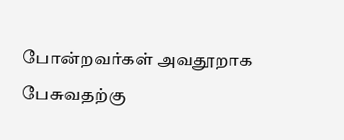போன்றவர்கள் அவதூறாக பேசுவதற்கு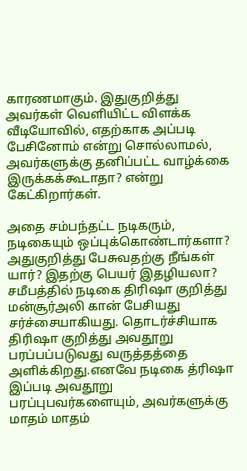காரணமாகும். இதுகுறித்து அவர்கள் வெளியிட்ட விளக்க வீடியோவில், எதற்காக அப்படி பேசினோம் என்று சொல்லாமல், அவர்களுக்கு தனிப்பட்ட வாழ்க்கை இருக்கக்கூடாதா? என்று கேட்கிறார்கள்.

அதை சம்பந்தட்ட நடிகரும், நடிகையும் ஒப்புக்கொண்டார்களா? அதுகுறித்து பேசுவதற்கு நீங்கள் யார்? இதற்கு பெயர் இதழியலா? சமீபத்தில் நடிகை திரிஷா குறித்து மன்சூர்அலி கான் பேசியது சர்ச்சையாகியது. தொடர்ச்சியாக திரிஷா குறித்து அவதூறு பரப்பப்படுவது வருத்தத்தை அளிக்கிறது.எனவே நடிகை த்ரிஷா இப்படி அவதூறு பரப்புபவர்களையும், அவர்களுக்கு மாதம் மாதம்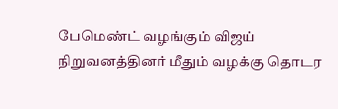பேமெண்ட் வழங்கும் விஜய் நிறுவனத்தினர் மீதும் வழக்கு தொடர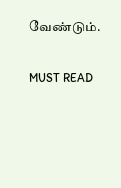வேண்டும்.

MUST READ